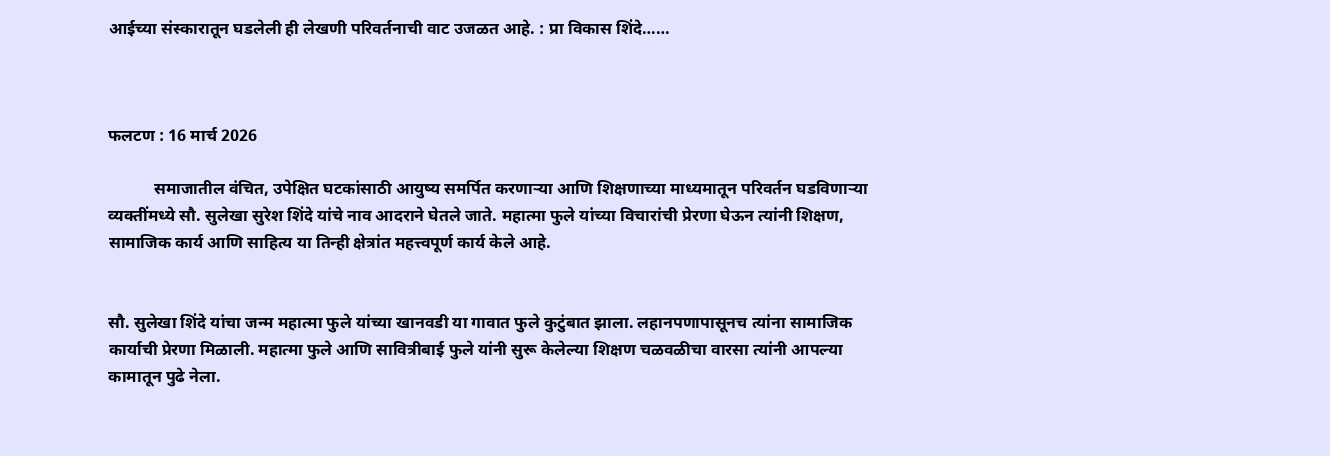आईच्या संस्कारातून घडलेली ही लेखणी परिवर्तनाची वाट उजळत आहे. : प्रा विकास शिंदे……



फलटण : 16 मार्च 2026

           समाजातील वंचित, उपेक्षित घटकांसाठी आयुष्य समर्पित करणाऱ्या आणि शिक्षणाच्या माध्यमातून परिवर्तन घडविणाऱ्या व्यक्तींमध्ये सौ. सुलेखा सुरेश शिंदे यांचे नाव आदराने घेतले जाते. महात्मा फुले यांच्या विचारांची प्रेरणा घेऊन त्यांनी शिक्षण, सामाजिक कार्य आणि साहित्य या तिन्ही क्षेत्रांत महत्त्वपूर्ण कार्य केले आहे.


सौ. सुलेखा शिंदे यांचा जन्म महात्मा फुले यांच्या खानवडी या गावात फुले कुटुंबात झाला. लहानपणापासूनच त्यांना सामाजिक कार्याची प्रेरणा मिळाली. महात्मा फुले आणि सावित्रीबाई फुले यांनी सुरू केलेल्या शिक्षण चळवळीचा वारसा त्यांनी आपल्या कामातून पुढे नेला.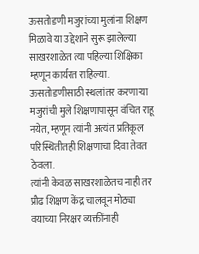ऊसतोडणी मजुरांच्या मुलांना शिक्षण मिळावे या उद्देशाने सुरू झालेल्या साखरशाळेत त्या पहिल्या शिक्षिका म्हणून कार्यरत राहिल्या. ऊसतोडणीसाठी स्थलांतर करणाऱ्या मजुरांची मुले शिक्षणापासून वंचित राहू नयेत, म्हणून त्यांनी अत्यंत प्रतिकूल परिस्थितीतही शिक्षणाचा दिवा तेवत ठेवला.
त्यांनी केवळ साखरशाळेतच नाही तर प्रौढ शिक्षण केंद्र चालवून मोठ्या वयाच्या निरक्षर व्यक्तींनाही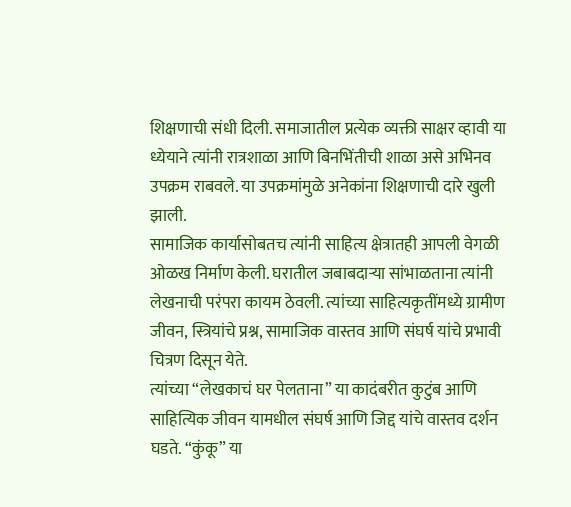शिक्षणाची संधी दिली. समाजातील प्रत्येक व्यक्ती साक्षर व्हावी या ध्येयाने त्यांनी रात्रशाळा आणि बिनभिंतीची शाळा असे अभिनव उपक्रम राबवले. या उपक्रमांमुळे अनेकांना शिक्षणाची दारे खुली झाली.
सामाजिक कार्यासोबतच त्यांनी साहित्य क्षेत्रातही आपली वेगळी ओळख निर्माण केली. घरातील जबाबदाऱ्या सांभाळताना त्यांनी लेखनाची परंपरा कायम ठेवली. त्यांच्या साहित्यकृतींमध्ये ग्रामीण जीवन, स्त्रियांचे प्रश्न, सामाजिक वास्तव आणि संघर्ष यांचे प्रभावी चित्रण दिसून येते.
त्यांच्या “लेखकाचं घर पेलताना” या कादंबरीत कुटुंब आणि साहित्यिक जीवन यामधील संघर्ष आणि जिद्द यांचे वास्तव दर्शन घडते. “कुंकू” या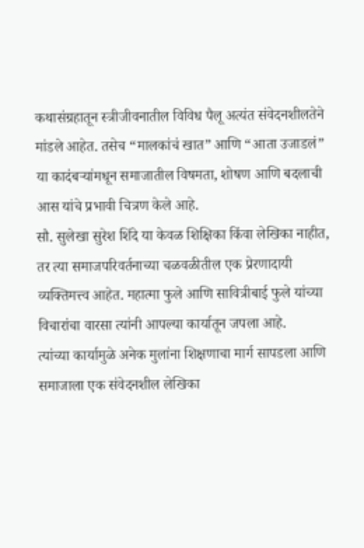कथासंग्रहातून स्त्रीजीवनातील विविध पैलू अत्यंत संवेदनशीलतेने मांडले आहेत. तसेच “मालकांचं खात” आणि “आता उजाडलं” या कादंबऱ्यांमधून समाजातील विषमता, शोषण आणि बदलाची आस यांचे प्रभावी चित्रण केले आहे.
सौ. सुलेखा सुरेश शिंदे या केवळ शिक्षिका किंवा लेखिका नाहीत, तर त्या समाजपरिवर्तनाच्या चळवळीतील एक प्रेरणादायी व्यक्तिमत्त्व आहेत. महात्मा फुले आणि सावित्रीबाई फुले यांच्या विचारांचा वारसा त्यांनी आपल्या कार्यातून जपला आहे.
त्यांच्या कार्यामुळे अनेक मुलांना शिक्षणाचा मार्ग सापडला आणि समाजाला एक संवेदनशील लेखिका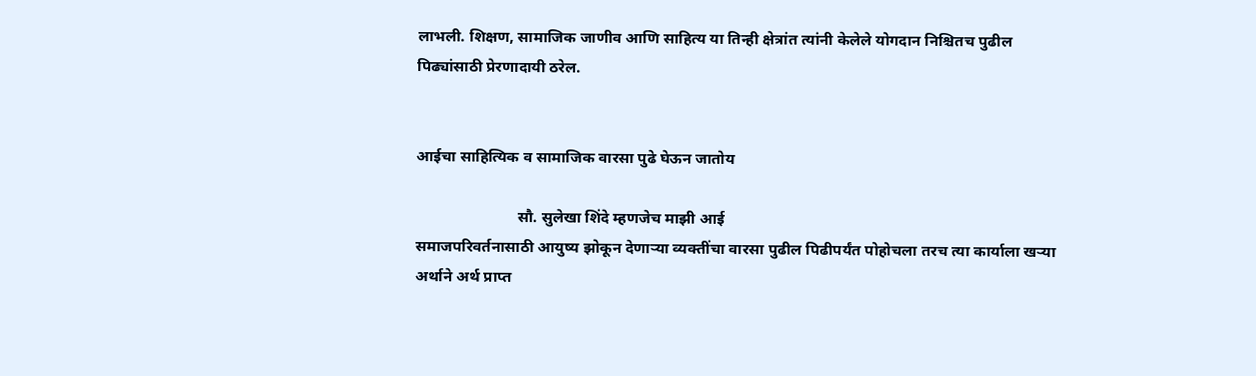लाभली. शिक्षण, सामाजिक जाणीव आणि साहित्य या तिन्ही क्षेत्रांत त्यांनी केलेले योगदान निश्चितच पुढील पिढ्यांसाठी प्रेरणादायी ठरेल.


आईचा साहित्यिक व सामाजिक वारसा पुढे घेऊन जातोय

                          सौ. सुलेखा शिंदे म्हणजेच माझी आई
समाजपरिवर्तनासाठी आयुष्य झोकून देणाऱ्या व्यक्तींचा वारसा पुढील पिढीपर्यंत पोहोचला तरच त्या कार्याला खऱ्या अर्थाने अर्थ प्राप्त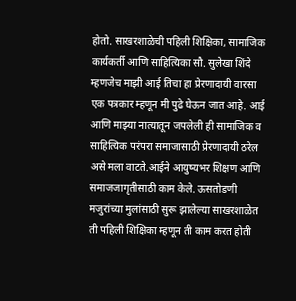होतो. साखरशाळेची पहिली शिक्षिका, सामाजिक कार्यकर्ती आणि साहित्यिका सौ. सुलेखा शिंदे म्हणजेच माझी आई तिचा हा प्रेरणादायी वारसा एक पत्रकार म्हणून मी पुढे घेऊन जात आहे. आई आणि माझ्या नात्यातून जपलेली ही सामाजिक व साहित्यिक परंपरा समाजासाठी प्रेरणादायी ठरेल असे मला वाटते.आईने आयुष्यभर शिक्षण आणि समाजजागृतीसाठी काम केले. ऊसतोडणी मजुरांच्या मुलांसाठी सुरू झालेल्या साखरशाळेत ती पहिली शिक्षिका म्हणून ती काम करत होती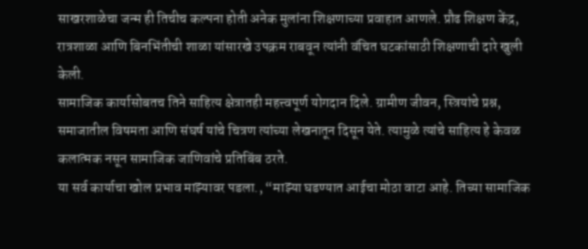साखरशाळेचा जन्म ही तिचीच कल्पना होती अनेक मुलांना शिक्षणाच्या प्रवाहात आणले. प्रौढ शिक्षण केंद्र, रात्रशाळा आणि बिनभिंतीची शाळा यांसारखे उपक्रम राबवून त्यांनी वंचित घटकांसाठी शिक्षणाची दारे खुली केली.
सामाजिक कार्यासोबतच तिने साहित्य क्षेत्रातही महत्त्वपूर्ण योगदान दिले. ग्रामीण जीवन, स्त्रियांचे प्रश्न, समाजातील विषमता आणि संघर्ष यांचे चित्रण त्यांच्या लेखनातून दिसून येते. त्यामुळे त्यांचे साहित्य हे केवळ कलात्मक नसून सामाजिक जाणिवांचे प्रतिबिंब ठरते.
या सर्व कार्याचा खोल प्रभाव माझ्यावर पडला., “माझ्या घडण्यात आईचा मोठा वाटा आहे. तिच्या सामाजिक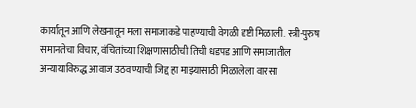कार्यातून आणि लेखनातून मला समाजाकडे पाहण्याची वेगळी दृष्टी मिळाली. स्त्री-पुरुष समानतेचा विचार, वंचितांच्या शिक्षणासाठीची तिची धडपड आणि समाजातील अन्यायाविरुद्ध आवाज उठवण्याची जिद्द हा माझ्यासाठी मिळालेला वारसा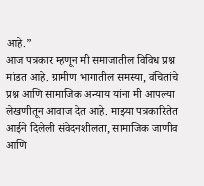आहे.”
आज पत्रकार म्हणून मी समाजातील विविध प्रश्न मांडत आहे. ग्रामीण भागातील समस्या, वंचितांचे प्रश्न आणि सामाजिक अन्याय यांना मी आपल्या लेखणीतून आवाज देत आहे. माझ्या पत्रकारितेत आईने दिलेली संवेदनशीलता, सामाजिक जाणीव आणि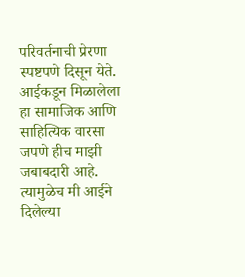परिवर्तनाची प्रेरणा स्पष्टपणे दिसून येते.
आईकडून मिळालेला हा सामाजिक आणि साहित्यिक वारसा जपणे हीच माझी जबाबदारी आहे. त्यामुळेच मी आईने दिलेल्या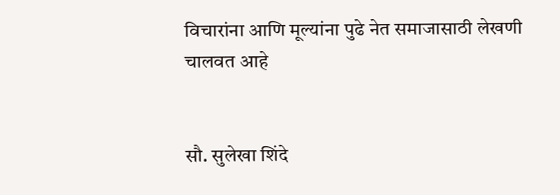विचारांना आणि मूल्यांना पुढे नेत समाजासाठी लेखणी चालवत आहे


सौ. सुलेखा शिंदे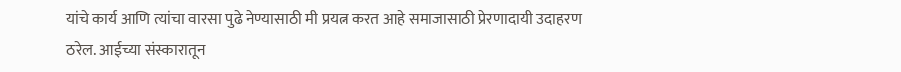यांचे कार्य आणि त्यांचा वारसा पुढे नेण्यासाठी मी प्रयत्न करत आहे समाजासाठी प्रेरणादायी उदाहरण ठरेल. आईच्या संस्कारातून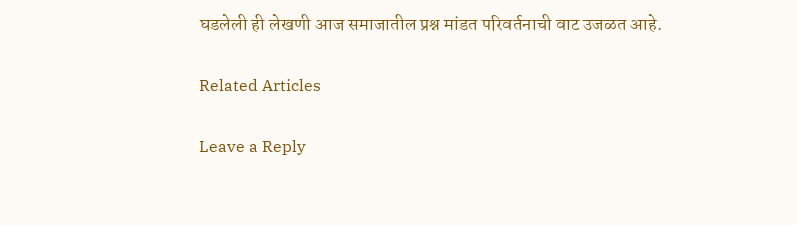घडलेली ही लेखणी आज समाजातील प्रश्न मांडत परिवर्तनाची वाट उजळत आहे.

Related Articles

Leave a Reply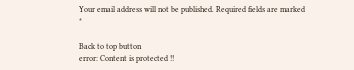Your email address will not be published. Required fields are marked *

Back to top button
error: Content is protected !!